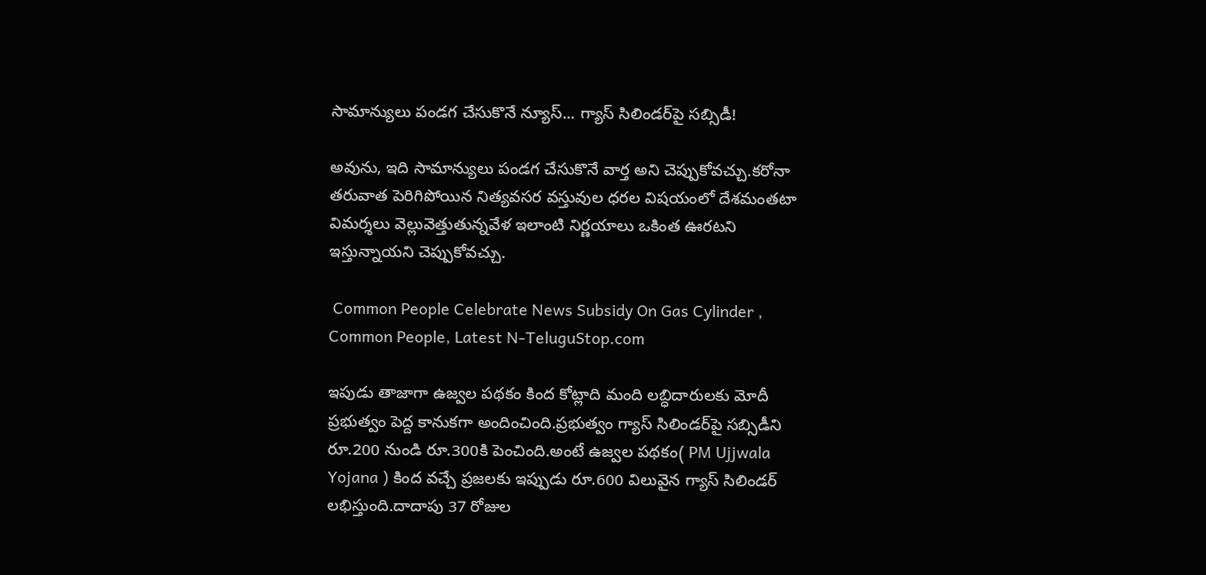సామాన్యులు పండగ చేసుకొనే న్యూస్... గ్యాస్‌ సిలిండర్‌పై సబ్సిడీ!

అవును, ఇది సామాన్యులు పండగ చేసుకొనే వార్త అని చెప్పుకోవచ్చు.కరోనా తరువాత పెరిగిపోయిన నిత్యవసర వస్తువుల ధరల విషయంలో దేశమంతటా విమర్శలు వెల్లువెత్తుతున్నవేళ ఇలాంటి నిర్ణయాలు ఒకింత ఊరటని ఇస్తున్నాయని చెప్పుకోవచ్చు.

 Common People Celebrate News Subsidy On Gas Cylinder , Common People, Latest N-TeluguStop.com

ఇపుడు తాజాగా ఉజ్వల పథకం కింద కోట్లాది మంది లబ్ధిదారులకు మోదీ ప్రభుత్వం పెద్ద కానుకగా అందించింది.ప్రభుత్వం గ్యాస్ సిలిండర్‌పై సబ్సిడీని రూ.200 నుండి రూ.300కి పెంచింది.అంటే ఉజ్వల పథకం( PM Ujjwala Yojana ) కింద వచ్చే ప్రజలకు ఇప్పుడు రూ.600 విలువైన గ్యాస్ సిలిండర్ లభిస్తుంది.దాదాపు 37 రోజుల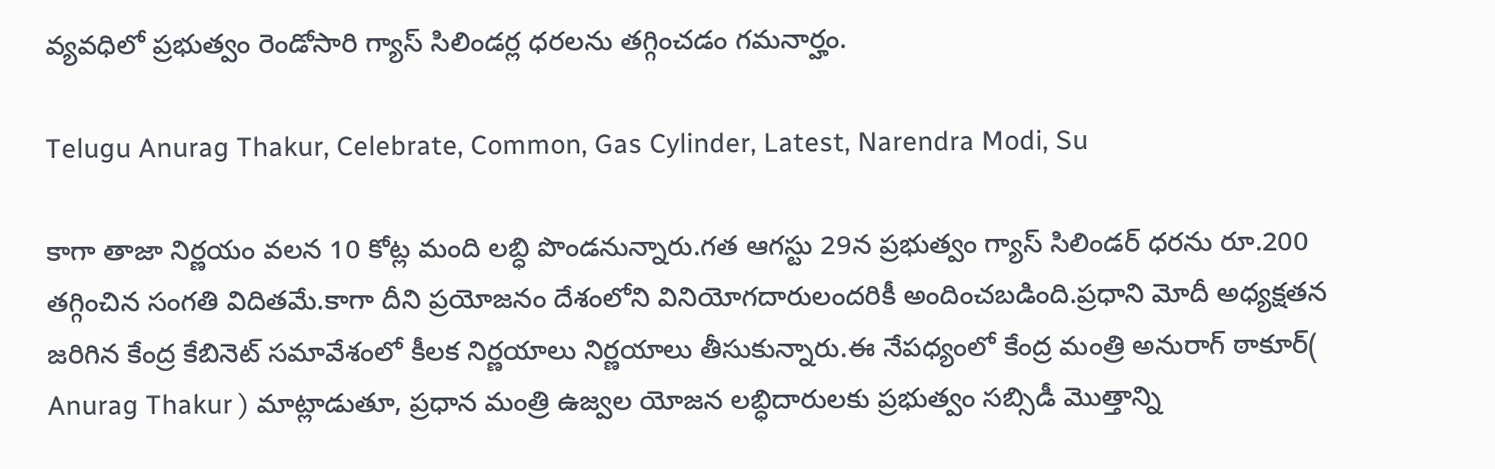వ్యవధిలో ప్రభుత్వం రెండోసారి గ్యాస్ సిలిండర్ల ధరలను తగ్గించడం గమనార్హం.

Telugu Anurag Thakur, Celebrate, Common, Gas Cylinder, Latest, Narendra Modi, Su

కాగా తాజా నిర్ణయం వలన 10 కోట్ల మంది లబ్ధి పొండనున్నారు.గత ఆగస్టు 29న ప్రభుత్వం గ్యాస్ సిలిండర్ ధరను రూ.200 తగ్గించిన సంగతి విదితమే.కాగా దీని ప్రయోజనం దేశంలోని వినియోగదారులందరికీ అందించబడింది.ప్రధాని మోదీ అధ్యక్షతన జరిగిన కేంద్ర కేబినెట్‌ సమావేశంలో కీలక నిర్ణయాలు నిర్ణయాలు తీసుకున్నారు.ఈ నేపధ్యంలో కేంద్ర మంత్రి అనురాగ్ ఠాకూర్( Anurag Thakur ) మాట్లాడుతూ, ప్రధాన మంత్రి ఉజ్వల యోజన లబ్ధిదారులకు ప్రభుత్వం సబ్సిడీ మొత్తాన్ని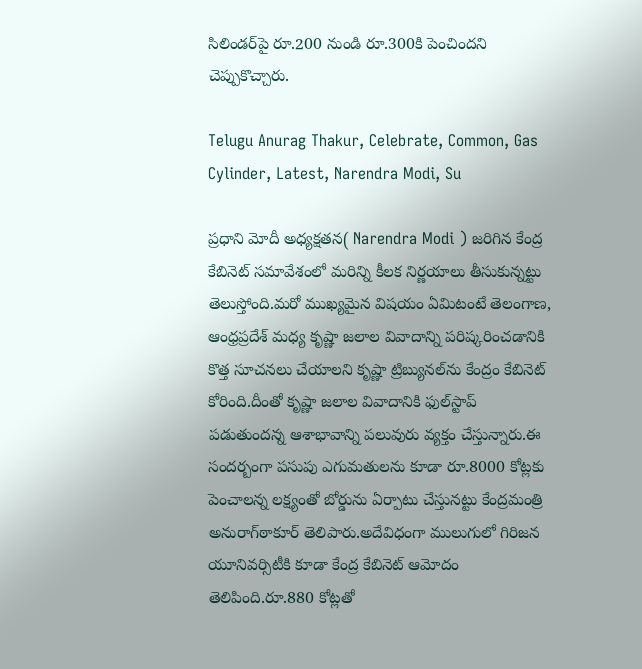సిలిండర్‌పై రూ.200 నుండి రూ.300కి పెంచిందని చెప్పుకొచ్చారు.

Telugu Anurag Thakur, Celebrate, Common, Gas Cylinder, Latest, Narendra Modi, Su

ప్రధాని మోదీ అధ్యక్షతన( Narendra Modi ) జరిగిన కేంద్ర కేబినెట్‌ సమావేశంలో మరిన్ని కీలక నిర్ణయాలు తీసుకున్నట్టు తెలుస్తోంది.మరో ముఖ్యమైన విషయం ఏమిటంటే తెలంగాణ, ఆంధ్రప్రదేశ్‌ మధ్య కృష్ణా జలాల వివాదాన్ని పరిష్కరించడానికి కొత్త సూచనలు చేయాలని కృష్ణా ట్రిబ్యునల్‌ను కేంద్రం కేబినెట్‌ కోరింది.దీంతో కృష్ణా జలాల వివాదానికి ఫుల్‌స్టాప్‌ పడుతుందన్న ఆశాభావాన్ని పలువురు వ్యక్తం చేస్తున్నారు.ఈ సందర్బంగా పసుపు ఎగుమతులను కూడా రూ.8000 కోట్లకు పెంచాలన్న లక్ష్యంతో బోర్డును ఏర్పాటు చేస్తునట్టు కేంద్రమంత్రి అనురాగ్‌ఠాకూర్‌ తెలిపారు.అదేవిధంగా ములుగులో గిరిజన యూనివర్సిటీకి కూడా కేంద్ర కేబినెట్‌ ఆమోదం తెలిపింది.రూ.880 కోట్లతో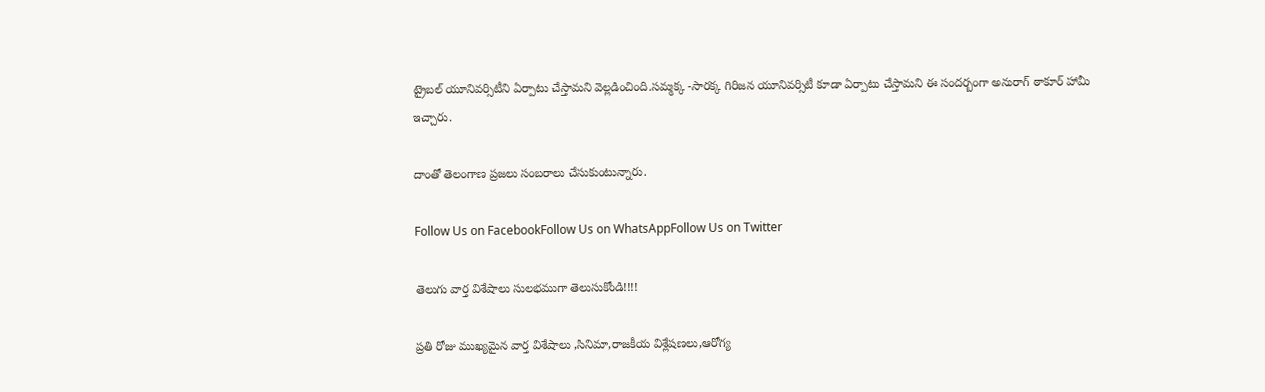ట్రైబల్‌ యూనివర్సిటీని ఏర్పాటు చేస్తామని వెల్లడించింది.సమ్మక్క -సారక్క గిరిజన యూనివర్సిటీ కూడా ఏర్పాటు చేస్తామని ఈ సందర్బంగా అనురాగ్‌ ఠాకూర్‌ హామీ ఇచ్చారు.

దాంతో తెలంగాణ ప్రజలు సంబరాలు చేసుకుంటున్నారు.

Follow Us on FacebookFollow Us on WhatsAppFollow Us on Twitter

తెలుగు వార్త విశేషాలు సులభముగా తెలుసుకోండి!!!!

ప్రతి రోజు ముఖ్యమైన వార్త విశేషాలు ,సినిమా,రాజకీయ విశ్లేషణలు,ఆరోగ్య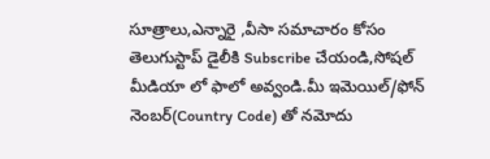సూత్రాలు,ఎన్నారై ,వీసా సమాచారం కోసం తెలుగుస్టాప్ డైలీకి Subscribe చేయండి,సోషల్ మీడియా లో ఫాలో అవ్వండి.మీ ఇమెయిల్/ఫోన్ నెంబర్(Country Code) తో నమోదు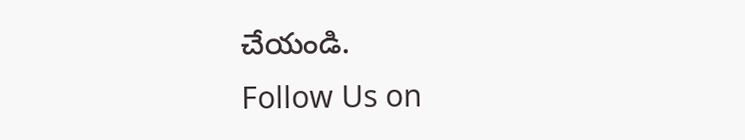చేయండి.
Follow Us on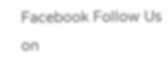Facebook Follow Us on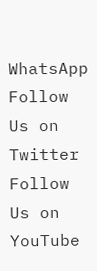WhatsApp  Follow Us on Twitter Follow Us on YouTube